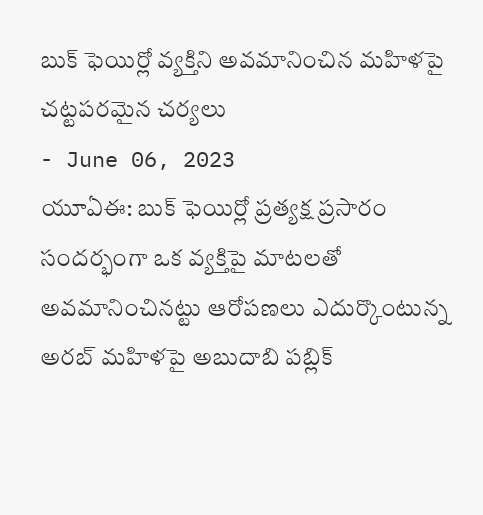బుక్ ఫెయిర్లో వ్యక్తిని అవమానించిన మహిళపై చట్టపరమైన చర్యలు
- June 06, 2023
యూఏఈ: బుక్ ఫెయిర్లో ప్రత్యక్ష ప్రసారం సందర్భంగా ఒక వ్యక్తిపై మాటలతో అవమానించినట్టు ఆరోపణలు ఎదుర్కొంటున్న అరబ్ మహిళపై అబుదాబి పబ్లిక్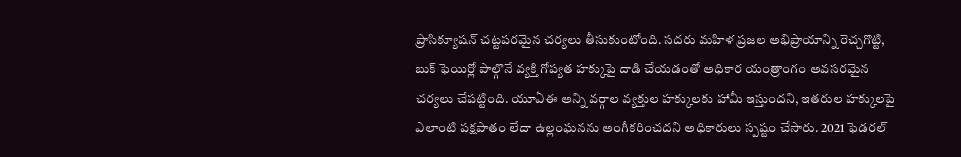ప్రాసిక్యూషన్ చట్టపరమైన చర్యలు తీసుకుంటోంది. సదరు మహిళ ప్రజల అభిప్రాయాన్ని రెచ్చగొట్టి, బుక్ ఫెయిర్లో పాల్గొనే వ్యక్తి గోప్యత హక్కుపై దాడి చేయడంతో అధికార యంత్రాంగం అవసరమైన చర్యలు చేపట్టింది. యూఏఈ అన్ని వర్గాల వ్యక్తుల హక్కులకు హామీ ఇస్తుందని, ఇతరుల హక్కులపై ఎలాంటి పక్షపాతం లేదా ఉల్లంఘనను అంగీకరించదని అధికారులు స్పష్టం చేసారు. 2021 ఫెడరల్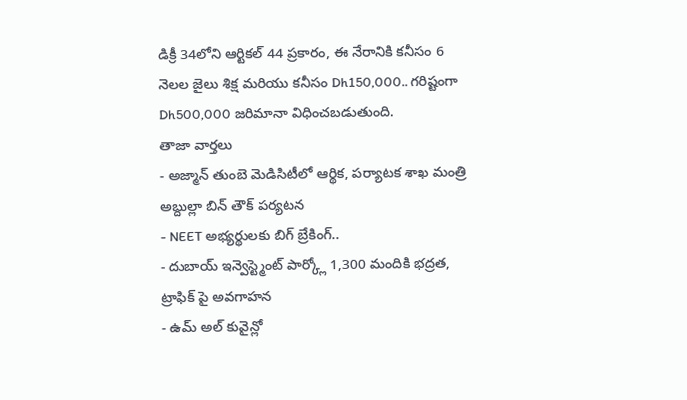డిక్రీ 34లోని ఆర్టికల్ 44 ప్రకారం, ఈ నేరానికి కనీసం 6 నెలల జైలు శిక్ష మరియు కనీసం Dh150,000.. గరిష్టంగా Dh500,000 జరిమానా విధించబడుతుంది.
తాజా వార్తలు
- అజ్మాన్ తుంబె మెడిసిటీలో ఆర్థిక, పర్యాటక శాఖ మంత్రి అబ్దుల్లా బిన్ తౌక్ పర్యటన
- NEET అభ్యర్థులకు బిగ్ బ్రేకింగ్..
- దుబాయ్ ఇన్వెస్ట్మెంట్ పార్క్లో 1,300 మందికి భద్రత, ట్రాఫిక్ పై అవగాహన
- ఉమ్ అల్ కువైన్లో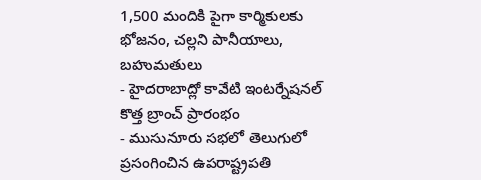1,500 మందికి పైగా కార్మికులకు భోజనం, చల్లని పానీయాలు, బహుమతులు
- హైదరాబాద్లో కావేటి ఇంటర్నేషనల్ కొత్త బ్రాంచ్ ప్రారంభం
- ముసునూరు సభలో తెలుగులో ప్రసంగించిన ఉపరాష్ట్రపతి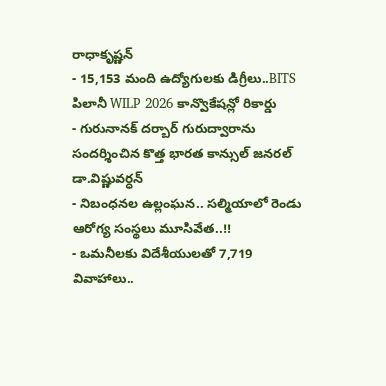రాధాకృష్ణన్
- 15,153 మంది ఉద్యోగులకు డిగ్రీలు..BITS పిలానీ WILP 2026 కాన్వొకేషన్లో రికార్డు
- గురునానక్ దర్బార్ గురుద్వారాను సందర్శించిన కొత్త భారత కాన్సుల్ జనరల్ డా.విష్ణువర్ధన్
- నిబంధనల ఉల్లంఘన.. సల్మియాలో రెండు ఆరోగ్య సంస్థలు మూసివేత..!!
- ఒమనీలకు విదేశీయులతో 7,719 వివాహాలు..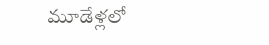మూడేళ్లలో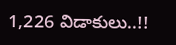1,226 విడాకులు..!!